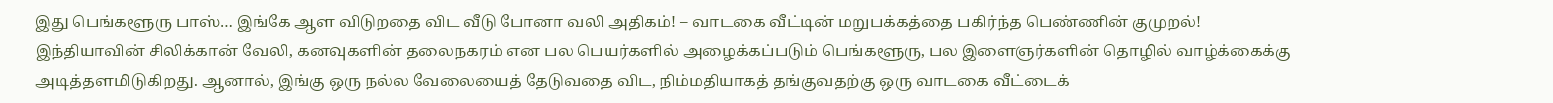இது பெங்களூரு பாஸ்… இங்கே ஆள விடுறதை விட வீடு போனா வலி அதிகம்! – வாடகை வீட்டின் மறுபக்கத்தை பகிர்ந்த பெண்ணின் குமுறல்!
இந்தியாவின் சிலிக்கான் வேலி, கனவுகளின் தலைநகரம் என பல பெயர்களில் அழைக்கப்படும் பெங்களூரு, பல இளைஞர்களின் தொழில் வாழ்க்கைக்கு அடித்தளமிடுகிறது. ஆனால், இங்கு ஒரு நல்ல வேலையைத் தேடுவதை விட, நிம்மதியாகத் தங்குவதற்கு ஒரு வாடகை வீட்டைக்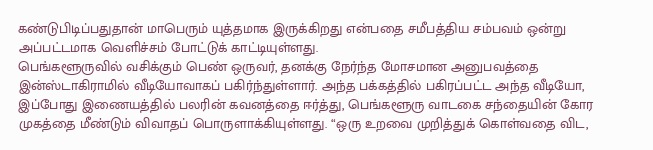கண்டுபிடிப்பதுதான் மாபெரும் யுத்தமாக இருக்கிறது என்பதை சமீபத்திய சம்பவம் ஒன்று அப்பட்டமாக வெளிச்சம் போட்டுக் காட்டியுள்ளது.
பெங்களூருவில் வசிக்கும் பெண் ஒருவர், தனக்கு நேர்ந்த மோசமான அனுபவத்தை இன்ஸ்டாகிராமில் வீடியோவாகப் பகிர்ந்துள்ளார். அந்த பக்கத்தில் பகிரப்பட்ட அந்த வீடியோ, இப்போது இணையத்தில் பலரின் கவனத்தை ஈர்த்து, பெங்களூரு வாடகை சந்தையின் கோர முகத்தை மீண்டும் விவாதப் பொருளாக்கியுள்ளது. “ஒரு உறவை முறித்துக் கொள்வதை விட,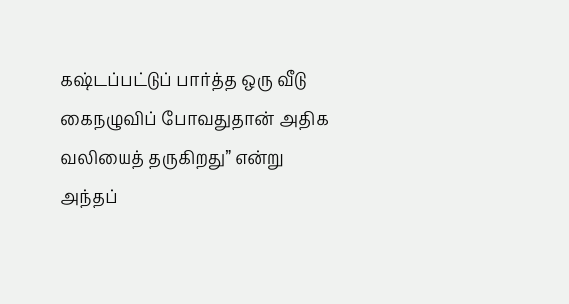கஷ்டப்பட்டுப் பார்த்த ஒரு வீடு கைநழுவிப் போவதுதான் அதிக வலியைத் தருகிறது” என்று அந்தப்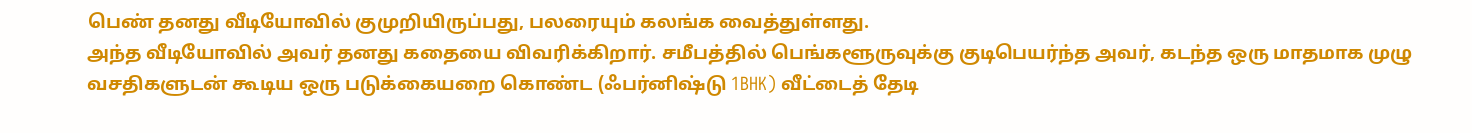பெண் தனது வீடியோவில் குமுறியிருப்பது, பலரையும் கலங்க வைத்துள்ளது.
அந்த வீடியோவில் அவர் தனது கதையை விவரிக்கிறார். சமீபத்தில் பெங்களூருவுக்கு குடிபெயர்ந்த அவர், கடந்த ஒரு மாதமாக முழு வசதிகளுடன் கூடிய ஒரு படுக்கையறை கொண்ட (ஃபர்னிஷ்டு 1BHK) வீட்டைத் தேடி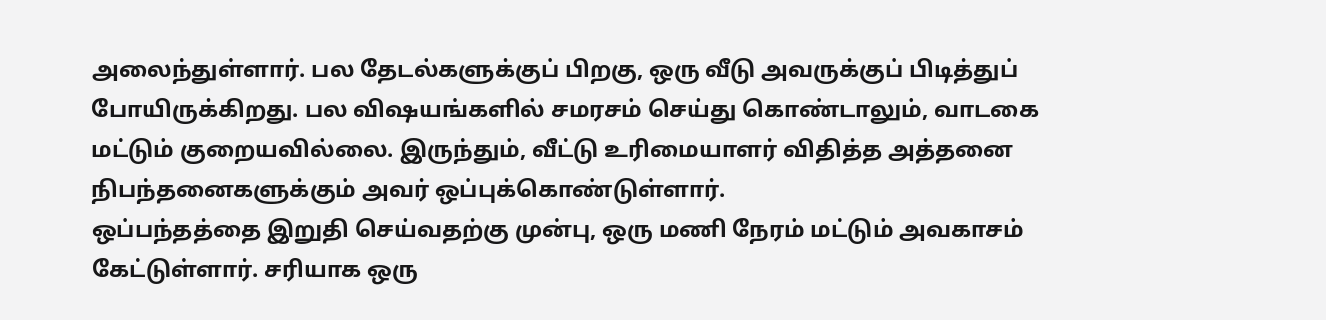அலைந்துள்ளார். பல தேடல்களுக்குப் பிறகு, ஒரு வீடு அவருக்குப் பிடித்துப் போயிருக்கிறது. பல விஷயங்களில் சமரசம் செய்து கொண்டாலும், வாடகை மட்டும் குறையவில்லை. இருந்தும், வீட்டு உரிமையாளர் விதித்த அத்தனை நிபந்தனைகளுக்கும் அவர் ஒப்புக்கொண்டுள்ளார்.
ஒப்பந்தத்தை இறுதி செய்வதற்கு முன்பு, ஒரு மணி நேரம் மட்டும் அவகாசம் கேட்டுள்ளார். சரியாக ஒரு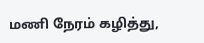மணி நேரம் கழித்து,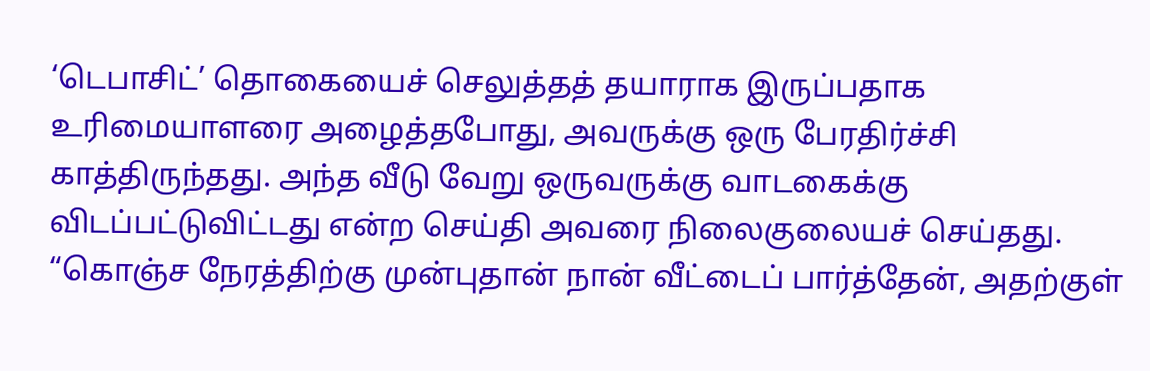‘டெபாசிட்’ தொகையைச் செலுத்தத் தயாராக இருப்பதாக உரிமையாளரை அழைத்தபோது, அவருக்கு ஒரு பேரதிர்ச்சி காத்திருந்தது. அந்த வீடு வேறு ஒருவருக்கு வாடகைக்கு விடப்பட்டுவிட்டது என்ற செய்தி அவரை நிலைகுலையச் செய்தது. “கொஞ்ச நேரத்திற்கு முன்புதான் நான் வீட்டைப் பார்த்தேன், அதற்குள்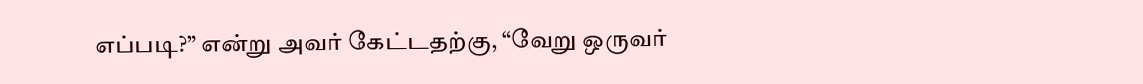எப்படி?” என்று அவர் கேட்டதற்கு, “வேறு ஒருவர்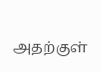அதற்குள்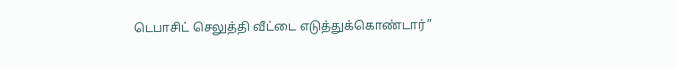டெபாசிட் செலுத்தி வீட்டை எடுத்துக்கொண்டார்”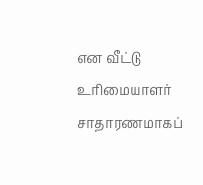என வீட்டு உரிமையாளர் சாதாரணமாகப்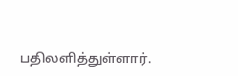பதிலளித்துள்ளார்.